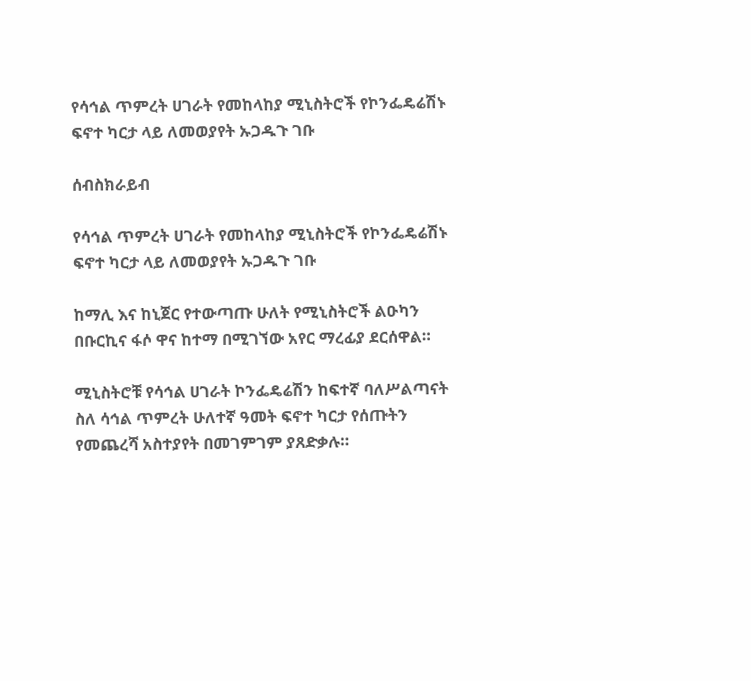የሳኅል ጥምረት ሀገራት የመከላከያ ሚኒስትሮች የኮንፌዴሬሽኑ ፍኖተ ካርታ ላይ ለመወያየት ኡጋዱጉ ገቡ

ሰብስክራይብ

የሳኅል ጥምረት ሀገራት የመከላከያ ሚኒስትሮች የኮንፌዴሬሽኑ ፍኖተ ካርታ ላይ ለመወያየት ኡጋዱጉ ገቡ

ከማሊ እና ከኒጀር የተውጣጡ ሁለት የሚኒስትሮች ልዑካን በቡርኪና ፋሶ ዋና ከተማ በሚገኘው አየር ማረፊያ ደርሰዋል።

ሚኒስትሮቹ የሳኅል ሀገራት ኮንፌዴሬሽን ከፍተኛ ባለሥልጣናት ስለ ሳኅል ጥምረት ሁለተኛ ዓመት ፍኖተ ካርታ የሰጡትን የመጨረሻ አስተያየት በመገምገም ያጸድቃሉ።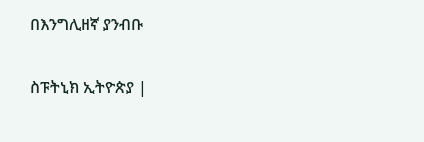በእንግሊዘኛ ያንብቡ

ስፑትኒክ ኢትዮጵያ |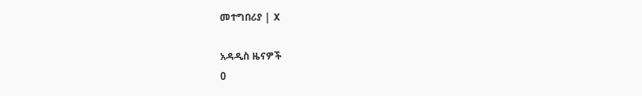መተግበሪያ | X

አዳዲስ ዜናዎች
0